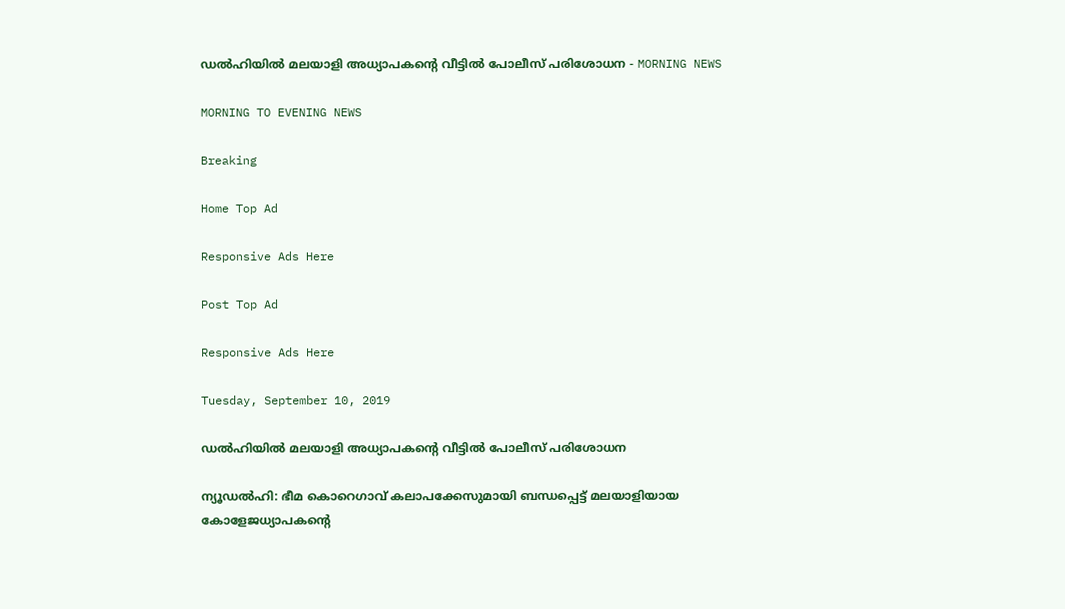ഡൽഹിയിൽ മലയാളി അധ്യാപകന്റെ വീട്ടിൽ പോലീസ് പരിശോധന - MORNING NEWS

MORNING TO EVENING NEWS

Breaking

Home Top Ad

Responsive Ads Here

Post Top Ad

Responsive Ads Here

Tuesday, September 10, 2019

ഡൽഹിയിൽ മലയാളി അധ്യാപകന്റെ വീട്ടിൽ പോലീസ് പരിശോധന

ന്യൂഡൽഹി: ഭീമ കൊറെഗാവ് കലാപക്കേസുമായി ബന്ധപ്പെട്ട് മലയാളിയായ കോളേജധ്യാപകന്റെ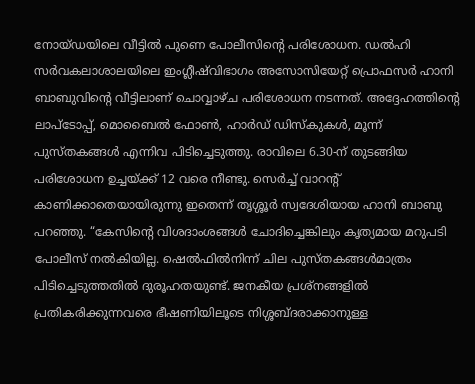നോയ്ഡയിലെ വീട്ടിൽ പുണെ പോലീസിന്റെ പരിശോധന. ഡൽഹി സർവകലാശാലയിലെ ഇംഗ്ലീഷ്‌വിഭാഗം അസോസിയേറ്റ് പ്രൊഫസർ ഹാനി ബാബുവിന്റെ വീട്ടിലാണ് ചൊവ്വാഴ്ച പരിശോധന നടന്നത്. അദ്ദേഹത്തിന്റെ ലാപ്‌ടോപ്പ്, മൊബൈൽ ഫോൺ, ഹാർഡ് ഡിസ്കുകൾ, മൂന്ന് പുസ്തകങ്ങൾ എന്നിവ പിടിച്ചെടുത്തു. രാവിലെ 6.30-ന് തുടങ്ങിയ പരിശോധന ഉച്ചയ്ക്ക് 12 വരെ നീണ്ടു. സെർച്ച് വാറന്റ് കാണിക്കാതെയായിരുന്നു ഇതെന്ന് തൃശ്ശൂർ സ്വദേശിയായ ഹാനി ബാബു പറഞ്ഞു. “കേസിന്റെ വിശദാംശങ്ങൾ ചോദിച്ചെങ്കിലും കൃത്യമായ മറുപടി പോലീസ് നൽകിയില്ല. ഷെൽഫിൽനിന്ന് ചില പുസ്തകങ്ങൾമാത്രം പിടിച്ചെടുത്തതിൽ ദുരൂഹതയുണ്ട്. ജനകീയ പ്രശ്നങ്ങളിൽ പ്രതികരിക്കുന്നവരെ ഭീഷണിയിലൂടെ നിശ്ശബ്ദരാക്കാനുള്ള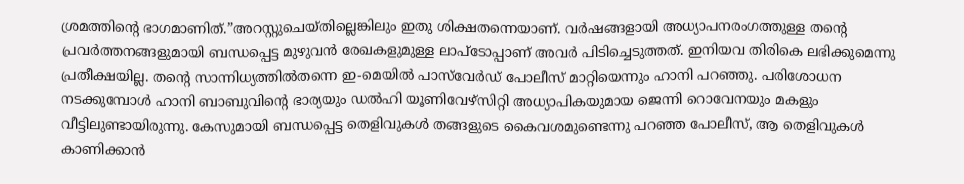ശ്രമത്തിന്റെ ഭാഗമാണിത്.”അറസ്റ്റുചെയ്തില്ലെങ്കിലും ഇതു ശിക്ഷതന്നെയാണ്. വർഷങ്ങളായി അധ്യാപനരംഗത്തുള്ള തന്റെ പ്രവർത്തനങ്ങളുമായി ബന്ധപ്പെട്ട മുഴുവൻ രേഖകളുമുള്ള ലാപ്‌ടോപ്പാണ് അവർ പിടിച്ചെടുത്തത്. ഇനിയവ തിരികെ ലഭിക്കുമെന്നു പ്രതീക്ഷയില്ല. തന്റെ സാന്നിധ്യത്തിൽതന്നെ ഇ-മെയിൽ പാസ്‌വേർഡ് പോലീസ് മാറ്റിയെന്നും ഹാനി പറഞ്ഞു. പരിശോധന നടക്കുമ്പോൾ ഹാനി ബാബുവിന്റെ ഭാര്യയും ഡൽഹി യൂണിവേഴ്സിറ്റി അധ്യാപികയുമായ ജെന്നി റൊവേനയും മകളും വീട്ടിലുണ്ടായിരുന്നു. കേസുമായി ബന്ധപ്പെട്ട തെളിവുകൾ തങ്ങളുടെ കൈവശമുണ്ടെന്നു പറഞ്ഞ പോലീസ്, ആ തെളിവുകൾ കാണിക്കാൻ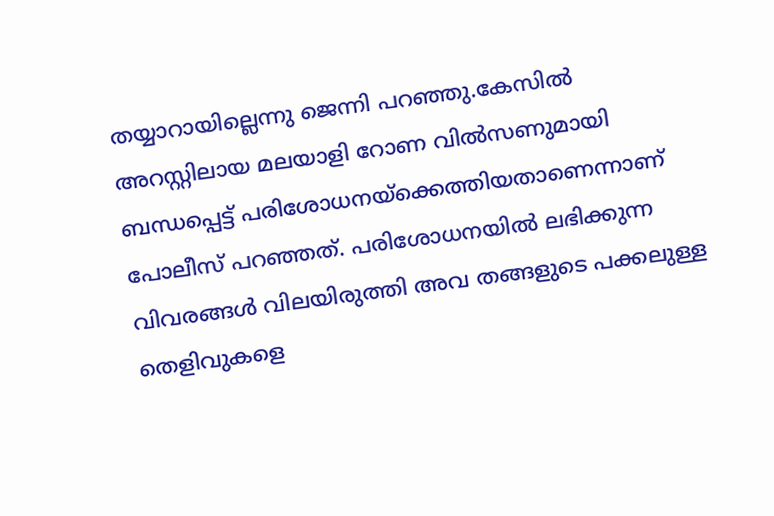തയ്യാറായില്ലെന്നു ജെന്നി പറഞ്ഞു.കേസിൽ അറസ്റ്റിലായ മലയാളി റോണ വിൽസണുമായി ബന്ധപ്പെട്ട് പരിശോധനയ്ക്കെത്തിയതാണെന്നാണ് പോലീസ് പറഞ്ഞത്. പരിശോധനയിൽ ലഭിക്കുന്ന വിവരങ്ങൾ വിലയിരുത്തി അവ തങ്ങളുടെ പക്കലുള്ള തെളിവുകളെ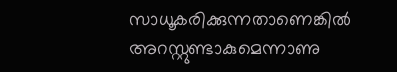സാധൂകരിക്കുന്നതാണെങ്കിൽ അറസ്റ്റുണ്ടാകുമെന്നാണു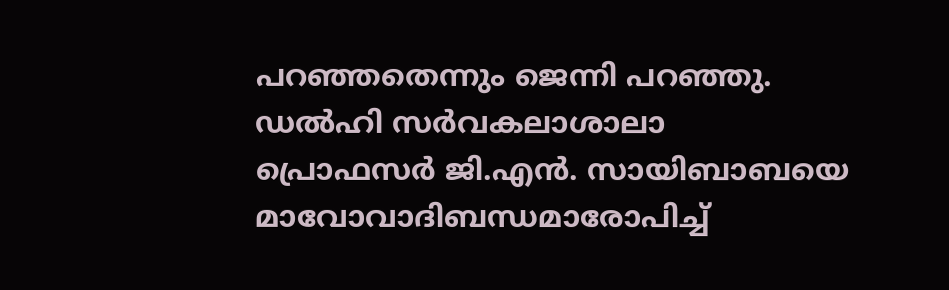പറഞ്ഞതെന്നും ജെന്നി പറഞ്ഞു. ഡൽഹി സർവകലാശാലാ പ്രൊഫസർ ജി.എൻ. സായിബാബയെ മാവോവാദിബന്ധമാരോപിച്ച്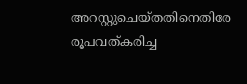അറസ്റ്റുചെയ്തതിനെതിരേ രൂപവത്കരിച്ച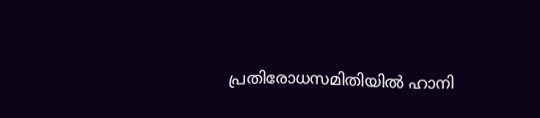പ്രതിരോധസമിതിയിൽ ഹാനി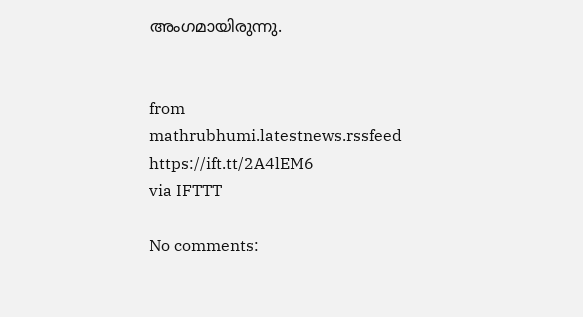അംഗമായിരുന്നു.


from mathrubhumi.latestnews.rssfeed https://ift.tt/2A4lEM6
via IFTTT

No comments: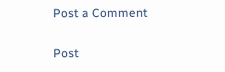Post a Comment

Post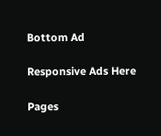Bottom Ad

Responsive Ads Here

Pages